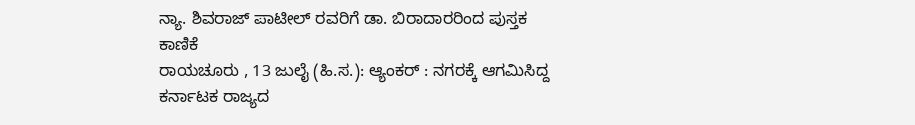ನ್ಯಾ. ಶಿವರಾಜ್ ಪಾಟೀಲ್ ರವರಿಗೆ ಡಾ. ಬಿರಾದಾರರಿಂದ ಪುಸ್ತಕ ಕಾಣಿಕೆ
ರಾಯಚೂರು , 13 ಜುಲೈ (ಹಿ.ಸ.): ಆ್ಯಂಕರ್ : ನಗರಕ್ಕೆ ಆಗಮಿಸಿದ್ದ ಕರ್ನಾಟಕ ರಾಜ್ಯದ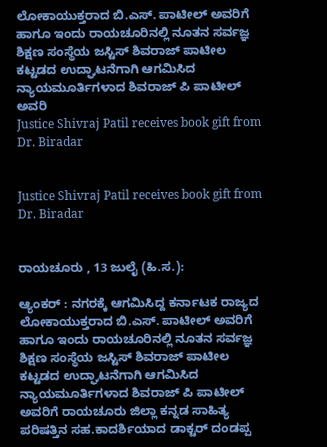ಲೋಕಾಯುಕ್ತರಾದ ಬಿ.ಎಸ್. ಪಾಟೀಲ್ ಅವರಿಗೆ ಹಾಗೂ ಇಂದು ರಾಯಚೂರಿನಲ್ಲಿ ನೂತನ ಸರ್ವಜ್ಞ ಶಿಕ್ಷಣ ಸಂಸ್ಥೆಯ ಜಸ್ಟಿಸ್ ಶಿವರಾಜ್ ಪಾಟೀಲ ಕಟ್ಟಡದ ಉದ್ಘಾಟನೆಗಾಗಿ ಆಗಮಿಸಿದ ನ್ಯಾಯಮೂರ್ತಿಗಳಾದ ಶಿವರಾಜ್ ಪಿ ಪಾಟೀಲ್ ಅವರಿ
Justice Shivraj Patil receives book gift from Dr. Biradar


Justice Shivraj Patil receives book gift from Dr. Biradar


ರಾಯಚೂರು , 13 ಜುಲೈ (ಹಿ.ಸ.):

ಆ್ಯಂಕರ್ : ನಗರಕ್ಕೆ ಆಗಮಿಸಿದ್ದ ಕರ್ನಾಟಕ ರಾಜ್ಯದ ಲೋಕಾಯುಕ್ತರಾದ ಬಿ.ಎಸ್. ಪಾಟೀಲ್ ಅವರಿಗೆ ಹಾಗೂ ಇಂದು ರಾಯಚೂರಿನಲ್ಲಿ ನೂತನ ಸರ್ವಜ್ಞ ಶಿಕ್ಷಣ ಸಂಸ್ಥೆಯ ಜಸ್ಟಿಸ್ ಶಿವರಾಜ್ ಪಾಟೀಲ ಕಟ್ಟಡದ ಉದ್ಘಾಟನೆಗಾಗಿ ಆಗಮಿಸಿದ ನ್ಯಾಯಮೂರ್ತಿಗಳಾದ ಶಿವರಾಜ್ ಪಿ ಪಾಟೀಲ್ ಅವರಿಗೆ ರಾಯಚೂರು ಜಿಲ್ಲಾ ಕನ್ನಡ ಸಾಹಿತ್ಯ ಪರಿಷತ್ತಿನ ಸಹ.ಕಾದರ್ಶಿಯಾದ ಡಾಕ್ಟರ್ ದಂಡಪ್ಪ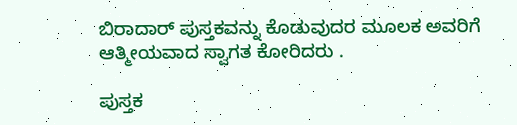ಬಿರಾದಾರ್ ಪುಸ್ತಕವನ್ನು ಕೊಡುವುದರ ಮೂಲಕ ಅವರಿಗೆ ಆತ್ಮೀಯವಾದ ಸ್ವಾಗತ ಕೋರಿದರು .

ಪುಸ್ತಕ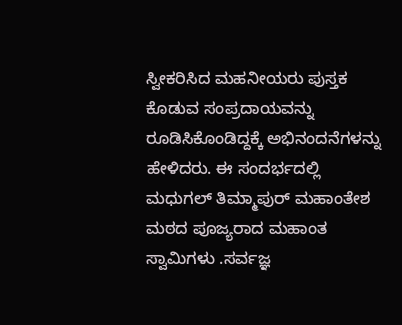ಸ್ವೀಕರಿಸಿದ ಮಹನೀಯರು ಪುಸ್ತಕ ಕೊಡುವ ಸಂಪ್ರದಾಯವನ್ನು ರೂಡಿಸಿಕೊಂಡಿದ್ದಕ್ಕೆ ಅಭಿನಂದನೆಗಳನ್ನು ಹೇಳಿದರು. ಈ ಸಂದರ್ಭದಲ್ಲಿ ಮಧುಗಲ್ ತಿಮ್ಮಾಪುರ್ ಮಹಾಂತೇಶ ಮಠದ ಪೂಜ್ಯರಾದ ಮಹಾಂತ ಸ್ವಾಮಿಗಳು .ಸರ್ವಜ್ಞ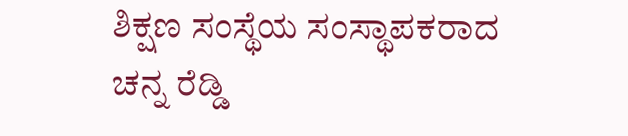ಶಿಕ್ಷಣ ಸಂಸ್ಥೆಯ ಸಂಸ್ಥಾಪಕರಾದ ಚನ್ನ ರೆಡ್ಡಿ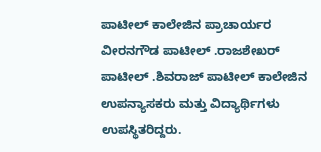ಪಾಟೀಲ್ ಕಾಲೇಜಿನ ಪ್ರಾಚಾರ್ಯರ ವೀರನಗೌಡ ಪಾಟೀಲ್ .ರಾಜಶೇಖರ್ ಪಾಟೀಲ್ .ಶಿವರಾಜ್ ಪಾಟೀಲ್ ಕಾಲೇಜಿನ ಉಪನ್ಯಾಸಕರು ಮತ್ತು ವಿದ್ಯಾರ್ಥಿಗಳು ಉಪಸ್ಥಿತರಿದ್ದರು.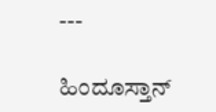---

ಹಿಂದೂಸ್ತಾನ್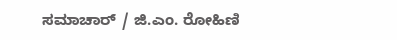ಸಮಾಚಾರ್ / ಜಿ.ಎಂ. ರೋಹಿಣಿ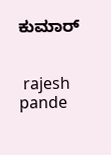ಕುಮಾರ್


 rajesh pande